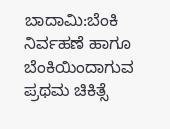ಬಾದಾಮಿ:ಬೆಂಕಿ ನಿರ್ವಹಣೆ ಹಾಗೂ ಬೆಂಕಿಯಿಂದಾಗುವ ಪ್ರಥಮ ಚಿಕಿತ್ಸೆ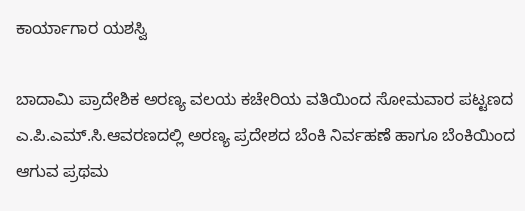ಕಾರ್ಯಾಗಾರ ಯಶಸ್ವಿ

ಬಾದಾಮಿ ಪ್ರಾದೇಶಿಕ ಅರಣ್ಯ ವಲಯ ಕಚೇರಿಯ ವತಿಯಿಂದ ಸೋಮವಾರ ಪಟ್ಟಣದ ಎ.ಪಿ.ಎಮ್.ಸಿ.ಆವರಣದಲ್ಲಿ ಅರಣ್ಯ ಪ್ರದೇಶದ ಬೆಂಕಿ ನಿರ್ವಹಣೆ ಹಾಗೂ ಬೆಂಕಿಯಿಂದ ಆಗುವ ಪ್ರಥಮ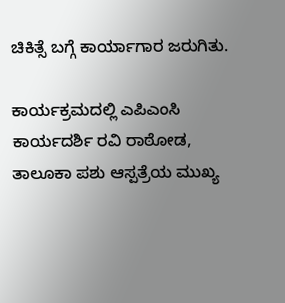ಚಿಕಿತ್ಸೆ ಬಗ್ಗೆ ಕಾರ್ಯಾಗಾರ ಜರುಗಿತು.

ಕಾರ್ಯಕ್ರಮದಲ್ಲಿ ಎಪಿಎಂಸಿ ಕಾರ್ಯದರ್ಶಿ ರವಿ ರಾಠೋಡ, ತಾಲೂಕಾ ಪಶು ಆಸ್ಪತ್ರೆಯ ಮುಖ್ಯ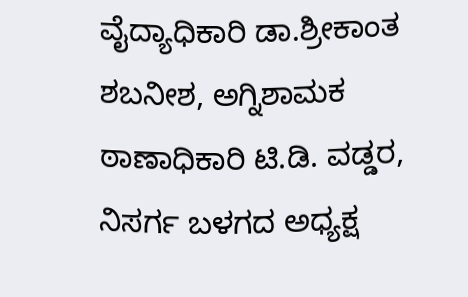ವೈದ್ಯಾಧಿಕಾರಿ ಡಾ.ಶ್ರೀಕಾಂತ ಶಬನೀಶ, ಅಗ್ನಿಶಾಮಕ ಠಾಣಾಧಿಕಾರಿ ಟಿ.ಡಿ. ವಡ್ಡರ, ನಿಸರ್ಗ ಬಳಗದ ಅಧ್ಯಕ್ಷ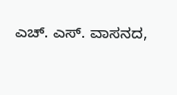ಎಚ್. ಎಸ್. ವಾಸನದ,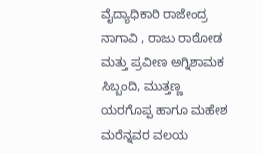ವೈದ್ಯಾಧಿಕಾರಿ ರಾಜೇಂದ್ರ ನಾಗಾವಿ , ರಾಜು ರಾಠೋಡ ಮತ್ತು ಪ್ರವೀಣ ಅಗ್ನಿಶಾಮಕ ಸಿಬ್ಬಂದಿ, ಮುತ್ತಣ್ಣ ಯರಗೊಪ್ಪ ಹಾಗೂ ಮಹೇಶ ಮರೆನ್ನವರ ವಲಯ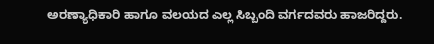ಅರಣ್ಯಾಧಿಕಾರಿ ಹಾಗೂ ವಲಯದ ಎಲ್ಲ ಸಿಬ್ಬಂದಿ ವರ್ಗದವರು ಹಾಜರಿದ್ದರು.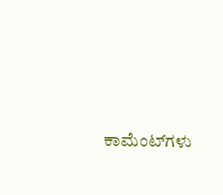ಕಾಮೆಂಟ್‌ಗಳು